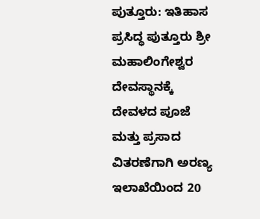ಪುತ್ತೂರು: ಇತಿಹಾಸ ಪ್ರಸಿದ್ಧ ಪುತ್ತೂರು ಶ್ರೀ ಮಹಾಲಿಂಗೇಶ್ವರ ದೇವಸ್ಥಾನಕ್ಕೆ ದೇವಳದ ಪೂಜೆ ಮತ್ತು ಪ್ರಸಾದ ವಿತರಣೆಗಾಗಿ ಅರಣ್ಯ ಇಲಾಖೆಯಿಂದ 20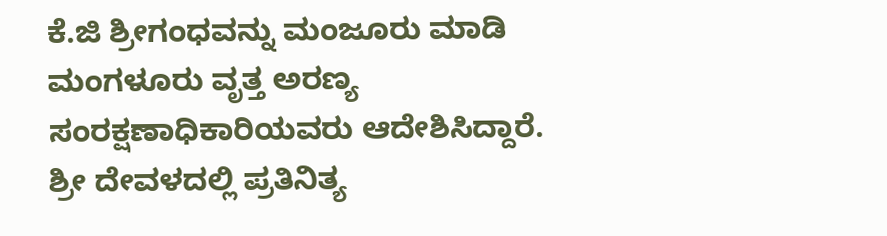ಕೆ.ಜಿ ಶ್ರೀಗಂಧವನ್ನು ಮಂಜೂರು ಮಾಡಿ ಮಂಗಳೂರು ವೃತ್ತ ಅರಣ್ಯ ಸಂರಕ್ಷಣಾಧಿಕಾರಿಯವರು ಆದೇಶಿಸಿದ್ದಾರೆ.
ಶ್ರೀ ದೇವಳದಲ್ಲಿ ಪ್ರತಿನಿತ್ಯ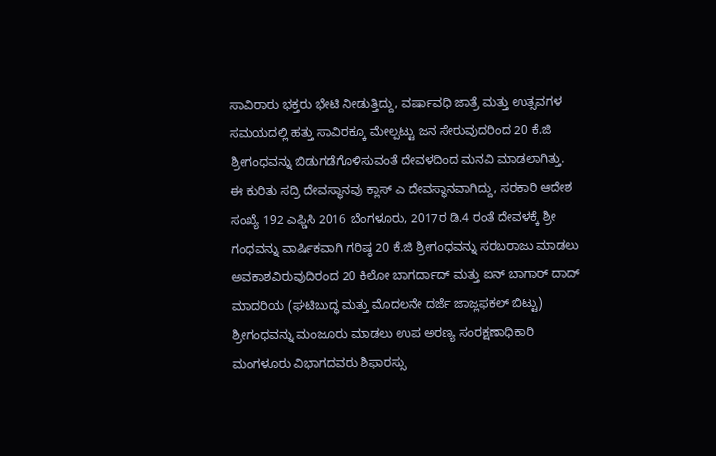ಸಾವಿರಾರು ಭಕ್ತರು ಭೇಟಿ ನೀಡುತ್ತಿದ್ದು, ವರ್ಷಾವಧಿ ಜಾತ್ರೆ ಮತ್ತು ಉತ್ಸವಗಳ ಸಮಯದಲ್ಲಿ ಹತ್ತು ಸಾವಿರಕ್ಕೂ ಮೇಲ್ಪಟ್ಟು ಜನ ಸೇರುವುದರಿಂದ 20 ಕೆ.ಜಿ ಶ್ರೀಗಂಧವನ್ನು ಬಿಡುಗಡೆಗೊಳಿಸುವಂತೆ ದೇವಳದಿಂದ ಮನವಿ ಮಾಡಲಾಗಿತ್ತು.
ಈ ಕುರಿತು ಸದ್ರಿ ದೇವಸ್ಥಾನವು ಕ್ಲಾಸ್ ಎ ದೇವಸ್ಥಾನವಾಗಿದ್ದು, ಸರಕಾರಿ ಆದೇಶ ಸಂಖ್ಯೆ 192 ಎಫ್ಡಿಸಿ 2016 ಬೆಂಗಳೂರು, 2017ರ ಡಿ.4 ರಂತೆ ದೇವಳಕ್ಕೆ ಶ್ರೀ ಗಂಧವನ್ನು ವಾರ್ಷಿಕವಾಗಿ ಗರಿಷ್ಠ 20 ಕೆ.ಜಿ ಶ್ರೀಗಂಧವನ್ನು ಸರಬರಾಜು ಮಾಡಲು ಅವಕಾಶವಿರುವುದಿರಂದ 20 ಕಿಲೋ ಬಾಗರ್ದಾದ್ ಮತ್ತು ಐನ್ ಬಾಗಾರ್ ದಾದ್ ಮಾದರಿಯ (ಘಟಿಬುದ್ಧ ಮತ್ತು ಮೊದಲನೇ ದರ್ಜೆ ಜಾಜ್ಲಫಕಲ್ ಬಿಟ್ಟು) ಶ್ರೀಗಂಧವನ್ನು ಮಂಜೂರು ಮಾಡಲು ಉಪ ಅರಣ್ಯ ಸಂರಕ್ಷಣಾಧಿಕಾರಿ ಮಂಗಳೂರು ವಿಭಾಗದವರು ಶಿಫಾರಸ್ಸು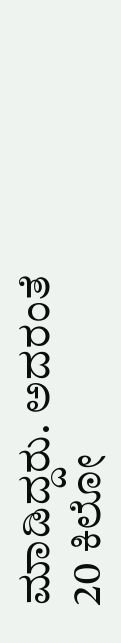ಮಾಡಿದ್ದರು. ಅದರಂತೆ 20 ಕಿಲೋ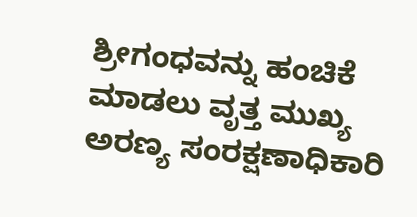ಶ್ರೀಗಂಧವನ್ನು ಹಂಚಿಕೆ ಮಾಡಲು ವೃತ್ತ ಮುಖ್ಯ ಅರಣ್ಯ ಸಂರಕ್ಷಣಾಧಿಕಾರಿ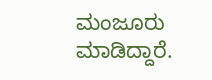ಮಂಜೂರು ಮಾಡಿದ್ದಾರೆ.